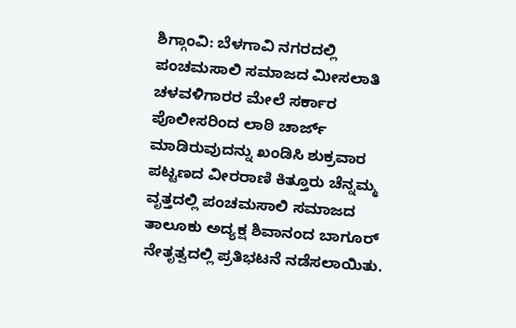ಶಿಗ್ಗಾಂವಿ: ಬೆಳಗಾವಿ ನಗರದಲ್ಲಿ ಪಂಚಮಸಾಲಿ ಸಮಾಜದ ಮೀಸಲಾತಿ ಚಳವಳಿಗಾರರ ಮೇಲೆ ಸರ್ಕಾರ ಪೊಲೀಸರಿಂದ ಲಾಠಿ ಚಾರ್ಜ್ ಮಾಡಿರುವುದನ್ನು ಖಂಡಿಸಿ ಶುಕ್ರವಾರ ಪಟ್ಟಣದ ವೀರರಾಣಿ ಕಿತ್ತೂರು ಚೆನ್ನಮ್ಮ ವೃತ್ತದಲ್ಲಿ ಪಂಚಮಸಾಲಿ ಸಮಾಜದ ತಾಲೂಕು ಅದ್ಯಕ್ಷ ಶಿವಾನಂದ ಬಾಗೂರ್ ನೇತೃತ್ವದಲ್ಲಿ ಪ್ರತಿಭಟನೆ ನಡೆಸಲಾಯಿತು.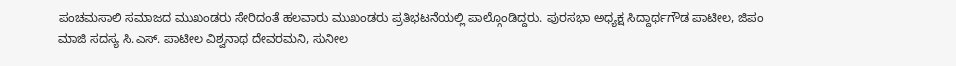ಪಂಚಮಸಾಲಿ ಸಮಾಜದ ಮುಖಂಡರು ಸೇರಿದಂತೆ ಹಲವಾರು ಮುಖಂಡರು ಪ್ರತಿಭಟನೆಯಲ್ಲಿ ಪಾಲ್ಗೊಂಡಿದ್ದರು. ಪುರಸಭಾ ಅಧ್ಯಕ್ಷ ಸಿದ್ದಾರ್ಥಗೌಡ ಪಾಟೀಲ, ಜಿಪಂ ಮಾಜಿ ಸದಸ್ಯ ಸಿ.ಎಸ್. ಪಾಟೀಲ ವಿಶ್ವನಾಥ ದೇವರಮನಿ, ಸುನೀಲ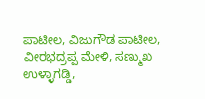ಪಾಟೀಲ, ವಿಜುಗೌಡ ಪಾಟೀಲ, ವೀರಭದ್ರಪ್ಪ ಮೇಳಿ, ಸಣ್ಮುಖ ಉಳ್ಳಾಗಡ್ಡಿ,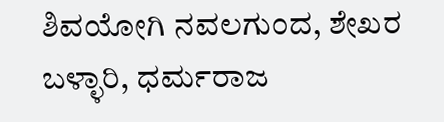ಶಿವಯೋಗಿ ನವಲಗುಂದ, ಶೇಖರ ಬಳ್ಳಾರಿ, ಧರ್ಮರಾಜ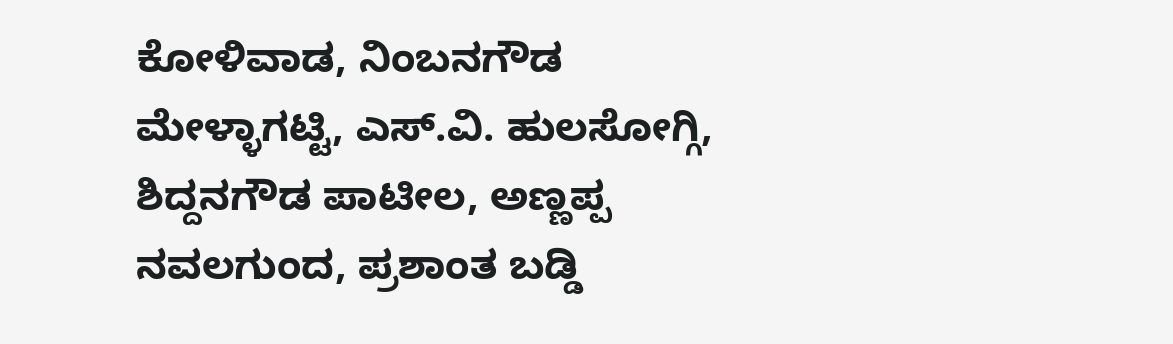ಕೋಳಿವಾಡ, ನಿಂಬನಗೌಡ ಮೇಳ್ಳಾಗಟ್ಟಿ, ಎಸ್.ವಿ. ಹುಲಸೋಗ್ಗಿ, ಶಿದ್ದನಗೌಡ ಪಾಟೀಲ, ಅಣ್ಣಪ್ಪ ನವಲಗುಂದ, ಪ್ರಶಾಂತ ಬಡ್ಡಿ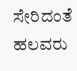ಸೇರಿದಂತೆ ಹಲವರು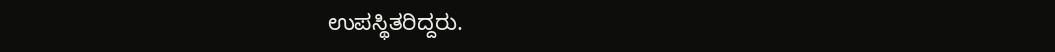ಉಪಸ್ಥಿತರಿದ್ದರು.